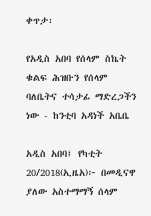ቀጥታ፡

የአዲስ አበባ የሰላም ስኬት ቁልፍ ሕዝቡን የሰላም ባለቤትና ተሳታፊ ማድረጋችን ነው - ከንቲባ አዳነች አቤቤ

አዲስ አበባ፤ የካቲት 20/2018(ኢዜአ)፦ በመዲናዋ ያለው አስተማማኝ ሰላም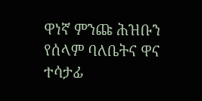ዋነኛ ምንጩ ሕዝቡን የሰላም ባለቤትና ዋና ተሳታፊ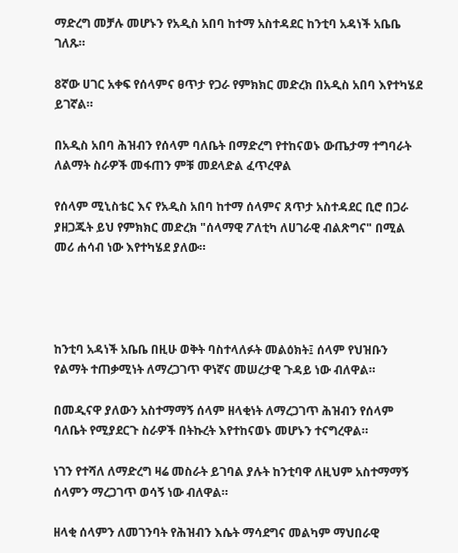ማድረግ መቻሉ መሆኑን የአዲስ አበባ ከተማ አስተዳደር ከንቲባ አዳነች አቤቤ ገለጹ።

8ኛው ሀገር አቀፍ የሰላምና ፀጥታ የጋራ የምክክር መድረክ በአዲስ አበባ እየተካሄደ ይገኛል።

በአዲስ አበባ ሕዝብን የሰላም ባለቤት በማድረግ የተከናወኑ ውጤታማ ተግባራት ለልማት ስራዎች መፋጠን ምቹ መደላድል ፈጥረዋል

የሰላም ሚኒስቴር እና የአዲስ አበባ ከተማ ሰላምና ጸጥታ አስተዳደር ቢሮ በጋራ ያዘጋጁት ይህ የምክክር መድረክ "ሰላማዊ ፖለቲካ ለሀገራዊ ብልጽግና" በሚል መሪ ሐሳብ ነው እየተካሄደ ያለው።




ከንቲባ አዳነች አቤቤ በዚሁ ወቅት ባስተላለፉት መልዕክት፤ ሰላም የህዝቡን የልማት ተጠቃሚነት ለማረጋገጥ ዋነኛና መሠረታዊ ጉዳይ ነው ብለዋል።

በመዲናዋ ያለውን አስተማማኝ ሰላም ዘላቂነት ለማረጋገጥ ሕዝብን የሰላም ባለቤት የሚያደርጉ ስራዎች በትኩረት እየተከናወኑ መሆኑን ተናግረዋል።

ነገን የተሻለ ለማድረግ ዛሬ መስራት ይገባል ያሉት ከንቲባዋ ለዚህም አስተማማኝ ሰላምን ማረጋገጥ ወሳኝ ነው ብለዋል።

ዘላቂ ሰላምን ለመገንባት የሕዝብን እሴት ማሳደግና መልካም ማህበራዊ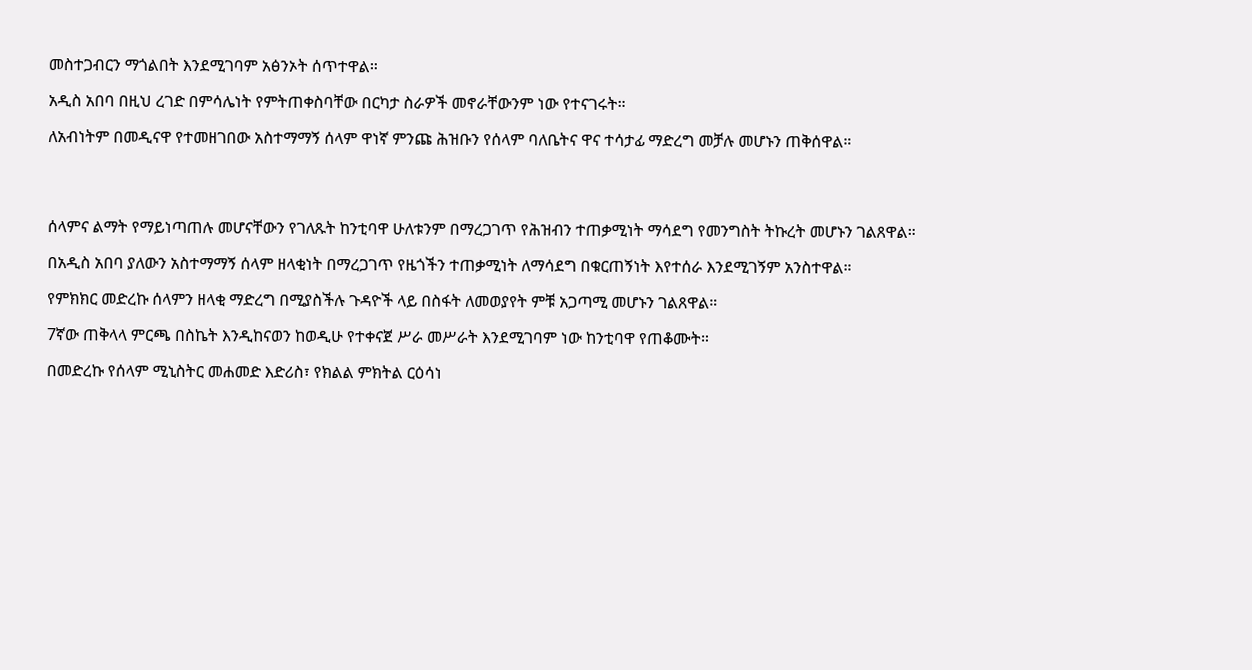መስተጋብርን ማጎልበት እንደሚገባም አፅንኦት ሰጥተዋል።

አዲስ አበባ በዚህ ረገድ በምሳሌነት የምትጠቀስባቸው በርካታ ስራዎች መኖራቸውንም ነው የተናገሩት።

ለአብነትም በመዲናዋ የተመዘገበው አስተማማኝ ሰላም ዋነኛ ምንጩ ሕዝቡን የሰላም ባለቤትና ዋና ተሳታፊ ማድረግ መቻሉ መሆኑን ጠቅሰዋል።




ሰላምና ልማት የማይነጣጠሉ መሆናቸውን የገለጹት ከንቲባዋ ሁለቱንም በማረጋገጥ የሕዝብን ተጠቃሚነት ማሳደግ የመንግስት ትኩረት መሆኑን ገልጸዋል።

በአዲስ አበባ ያለውን አስተማማኝ ሰላም ዘላቂነት በማረጋገጥ የዜጎችን ተጠቃሚነት ለማሳደግ በቁርጠኝነት እየተሰራ እንደሚገኝም አንስተዋል።

የምክክር መድረኩ ሰላምን ዘላቂ ማድረግ በሚያስችሉ ጉዳዮች ላይ በስፋት ለመወያየት ምቹ አጋጣሚ መሆኑን ገልጸዋል።

7ኛው ጠቅላላ ምርጫ በስኬት እንዲከናወን ከወዲሁ የተቀናጀ ሥራ መሥራት እንደሚገባም ነው ከንቲባዋ የጠቆሙት።

በመድረኩ የሰላም ሚኒስትር መሐመድ እድሪስ፣ የክልል ምክትል ርዕሳነ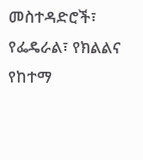መስተዳድሮች፣ የፌዴራል፣ የክልልና የከተማ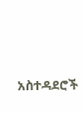አስተዳደሮች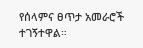የሰላምና ፀጥታ አመራሮች ተገኝተዋል።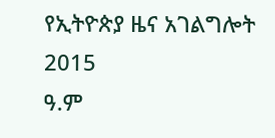የኢትዮጵያ ዜና አገልግሎት
2015
ዓ.ም